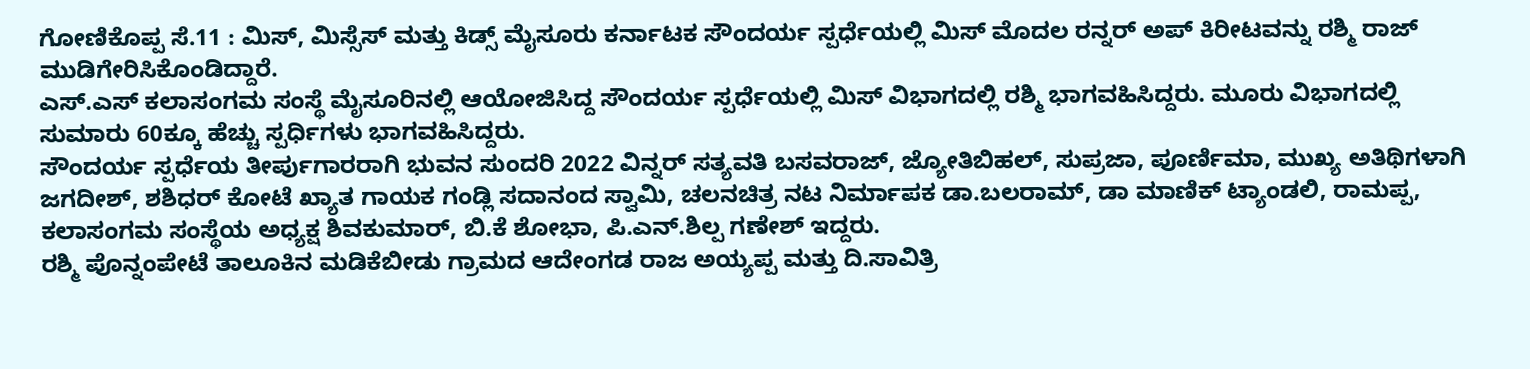ಗೋಣಿಕೊಪ್ಪ ಸೆ.11 : ಮಿಸ್, ಮಿಸ್ಸೆಸ್ ಮತ್ತು ಕಿಡ್ಸ್ ಮೈಸೂರು ಕರ್ನಾಟಕ ಸೌಂದರ್ಯ ಸ್ಪರ್ಧೆಯಲ್ಲಿ ಮಿಸ್ ಮೊದಲ ರನ್ನರ್ ಅಪ್ ಕಿರೀಟವನ್ನು ರಶ್ಮಿ ರಾಜ್ ಮುಡಿಗೇರಿಸಿಕೊಂಡಿದ್ದಾರೆ.
ಎಸ್.ಎಸ್ ಕಲಾಸಂಗಮ ಸಂಸ್ಥೆ ಮೈಸೂರಿನಲ್ಲಿ ಆಯೋಜಿಸಿದ್ದ ಸೌಂದರ್ಯ ಸ್ಪರ್ಧೆಯಲ್ಲಿ ಮಿಸ್ ವಿಭಾಗದಲ್ಲಿ ರಶ್ಮಿ ಭಾಗವಹಿಸಿದ್ದರು. ಮೂರು ವಿಭಾಗದಲ್ಲಿ ಸುಮಾರು 60ಕ್ಕೂ ಹೆಚ್ಚು ಸ್ಪರ್ಧಿಗಳು ಭಾಗವಹಿಸಿದ್ದರು.
ಸೌಂದರ್ಯ ಸ್ಪರ್ಧೆಯ ತೀರ್ಪುಗಾರರಾಗಿ ಭುವನ ಸುಂದರಿ 2022 ವಿನ್ನರ್ ಸತ್ಯವತಿ ಬಸವರಾಜ್, ಜ್ಯೋತಿಬಿಹಲ್, ಸುಪ್ರಜಾ, ಪೂರ್ಣಿಮಾ, ಮುಖ್ಯ ಅತಿಥಿಗಳಾಗಿ ಜಗದೀಶ್, ಶಶಿಧರ್ ಕೋಟೆ ಖ್ಯಾತ ಗಾಯಕ ಗಂಡ್ಲಿ ಸದಾನಂದ ಸ್ವಾಮಿ, ಚಲನಚಿತ್ರ ನಟ ನಿರ್ಮಾಪಕ ಡಾ.ಬಲರಾಮ್, ಡಾ ಮಾಣಿಕ್ ಟ್ಯಾಂಡಲಿ, ರಾಮಪ್ಪ, ಕಲಾಸಂಗಮ ಸಂಸ್ಥೆಯ ಅಧ್ಯಕ್ಷ ಶಿವಕುಮಾರ್, ಬಿ.ಕೆ ಶೋಭಾ, ಪಿ.ಎನ್.ಶಿಲ್ಪ ಗಣೇಶ್ ಇದ್ದರು.
ರಶ್ಮಿ ಪೊನ್ನಂಪೇಟೆ ತಾಲೂಕಿನ ಮಡಿಕೆಬೀಡು ಗ್ರಾಮದ ಆದೇಂಗಡ ರಾಜ ಅಯ್ಯಪ್ಪ ಮತ್ತು ದಿ.ಸಾವಿತ್ರಿ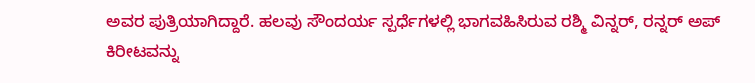ಅವರ ಪುತ್ರಿಯಾಗಿದ್ದಾರೆ. ಹಲವು ಸೌಂದರ್ಯ ಸ್ಪರ್ಧೆಗಳಲ್ಲಿ ಭಾಗವಹಿಸಿರುವ ರಶ್ಮಿ ವಿನ್ನರ್, ರನ್ನರ್ ಅಪ್ ಕಿರೀಟವನ್ನು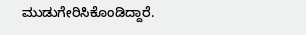ಮುಡುಗೇರಿಸಿಕೊಂಡಿದ್ದಾರೆ.